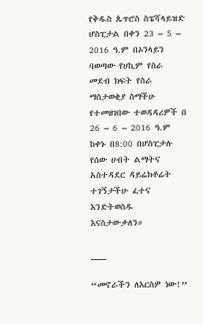የቅዱስ ጴጥሮስ ስፔሻላይዝድ ሆስፒታል በቀን 23 – 5 – 2016 ዓ.ም በኦንላይን ባወጣው የሀኪም የስራ መደብ ክፍት የስራ ማስታወቂያ ስማችሁ የተመዘገበው ተወዳዳሪዎች በ 26 – 6 – 2016 ዓ.ም ከቀኑ በ8:00 በሆስፒታሉ የሰው ሀብት ልማትና አስተዳደር ዳይሬክቶሬት ተገኝታችሁ ፈተና እንድትወስዱ እናስታውቃለን።

___

“መኖራችን ለእርስዎ ነው!”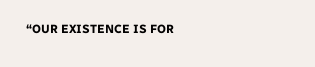“OUR EXISTENCE IS FOR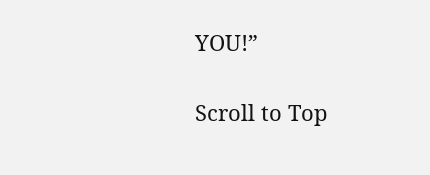YOU!”

Scroll to Top